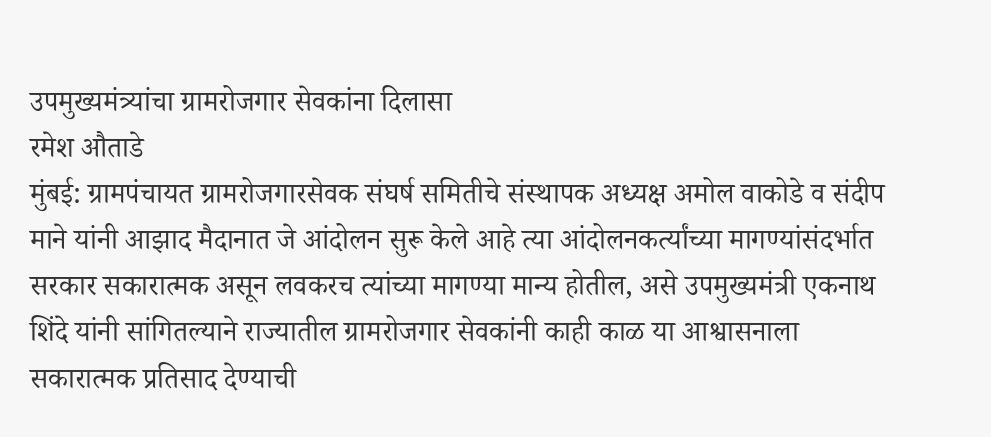उपमुख्यमंत्र्यांचा ग्रामरोजगार सेवकांना दिलासा
रमेश औताडे
मुंबई: ग्रामपंचायत ग्रामरोजगारसेवक संघर्ष समितीचे संस्थापक अध्यक्ष अमोल वाकोडे व संदीप माने यांनी आझाद मैदानात जे आंदोलन सुरू केले आहे त्या आंदोलनकर्त्यांच्या मागण्यांसंदर्भात सरकार सकारात्मक असून लवकरच त्यांच्या मागण्या मान्य होतील, असे उपमुख्यमंत्री एकनाथ शिंदे यांनी सांगितल्याने राज्यातील ग्रामरोजगार सेवकांनी काही काळ या आश्वासनाला सकारात्मक प्रतिसाद देण्याची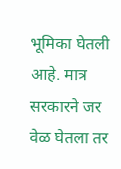भूमिका घेतली आहे. मात्र सरकारने जर वेळ घेतला तर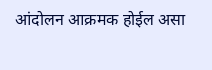आंदोलन आक्रमक होईल असा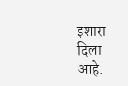इशारा दिला आहे.